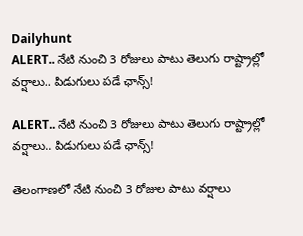Dailyhunt
ALERT.. నేటి నుంచి 3 రోజులు పాటు తెలుగు రాష్ట్రాల్లో వర్షాలు.. పిడుగులు పడే ఛాన్స్!

ALERT.. నేటి నుంచి 3 రోజులు పాటు తెలుగు రాష్ట్రాల్లో వర్షాలు.. పిడుగులు పడే ఛాన్స్!

తెలంగాణలో నేటి నుంచి 3 రోజుల పాటు వర్షాలు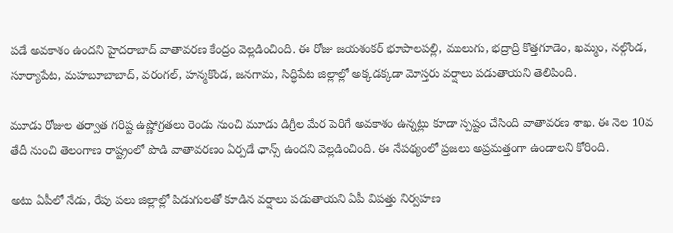పడే అవకాశం ఉందని హైదరాబాద్‌ వాతావరణ కేంద్రం వెల్లడించింది. ఈ రోజు జయశంకర్‌ భూపాలపల్లి, ములుగు, భద్రాద్రి కొత్తగూడెం, ఖమ్మం, నల్గొండ, సూర్యాపేట, మహబూబాబాద్‌, వరంగల్‌, హన్మకొండ, జనగామ, సిద్ధిపేట జిల్లాల్లో అక్కడక్కడా మోస్తరు వర్షాలు పడుతాయని తెలిపింది.

మూడు రోజుల తర్వాత గరిష్ట ఉష్ణోగ్రతలు రెండు నుంచి మూడు డిగ్రీల మేర పెరిగే అవకాశం ఉన్నట్లు కూడా స్పష్టం చేసింది వాతావరణ శాఖ. ఈ నెల 10వ తేదీ నుంచి తెలంగాణ రాష్ట్రంలో పొడి వాతావరణం ఏర్పడే ఛాన్స్ ఉందని వెల్లడించింది. ఈ నేపథ్యంలో ప్రజలు అప్రమత్తంగా ఉండాలని కోరింది.

అటు ఏపీలో నేడు, రేపు పలు జిల్లాల్లో పిడుగులతో కూడిన వర్షాలు పడుతాయని ఏపీ విపత్తు నిర్వహణ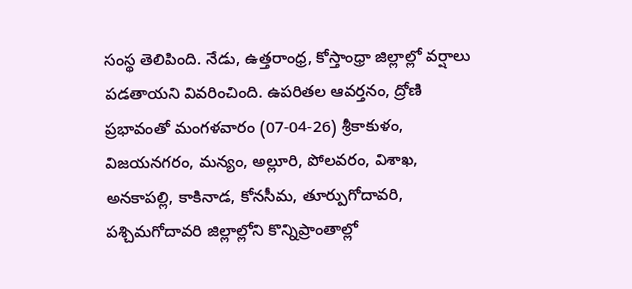సంస్థ తెలిపింది. నేడు, ఉత్తరాంధ్ర, కోస్తాంధ్రా జిల్లాల్లో వర్షాలు పడతాయని వివరించింది. ఉపరితల ఆవర్తనం, ద్రోణి ప్రభావంతో మంగళవారం (07-04-26) శ్రీకాకుళం, విజయనగరం, మన్యం, అల్లూరి, పోలవరం, విశాఖ, అనకాపల్లి, కాకినాడ, కోనసీమ, తూర్పుగోదావరి, పశ్చిమగోదావరి జిల్లాల్లోని కొన్నిప్రాంతాల్లో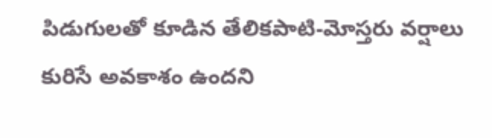పిడుగులతో కూడిన తేలికపాటి-మోస్తరు వర్షాలు కురిసే అవకాశం ఉందని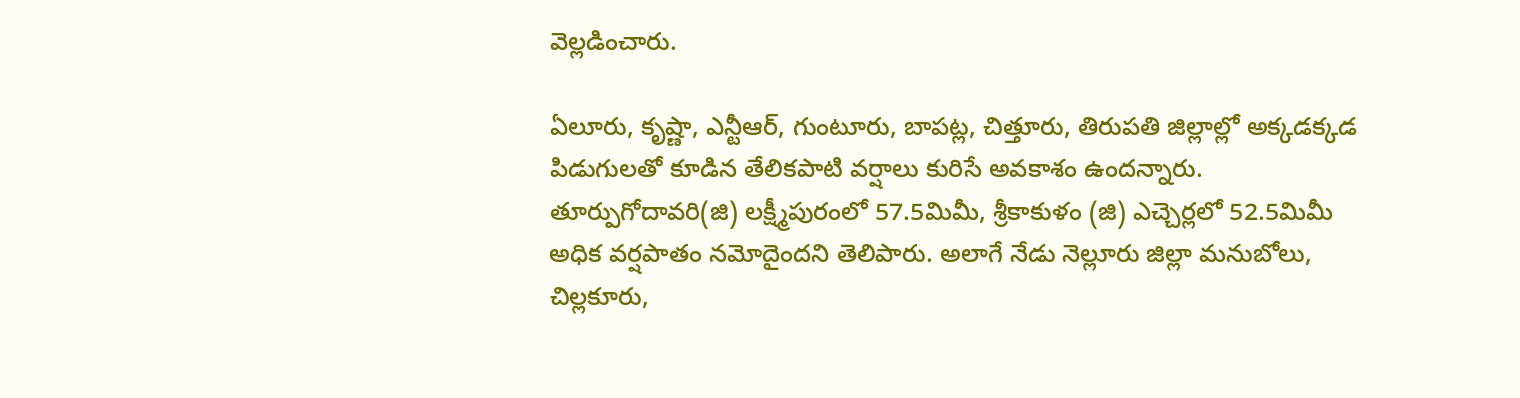వెల్లడించారు.

ఏలూరు, కృష్ణా, ఎన్టీఆర్, గుంటూరు, బాపట్ల, చిత్తూరు, తిరుపతి జిల్లాల్లో అక్కడక్కడ పిడుగులతో కూడిన తేలికపాటి వర్షాలు కురిసే అవకాశం ఉందన్నారు. తూర్పుగోదావరి(జి) లక్ష్మీపురంలో 57.5మిమీ, శ్రీకాకుళం (జి) ఎచ్చెర్లలో 52.5మిమీ అధిక వర్షపాతం నమోదైందని తెలిపారు. అలాగే నేడు నెల్లూరు జిల్లా మనుబోలు, చిల్లకూరు,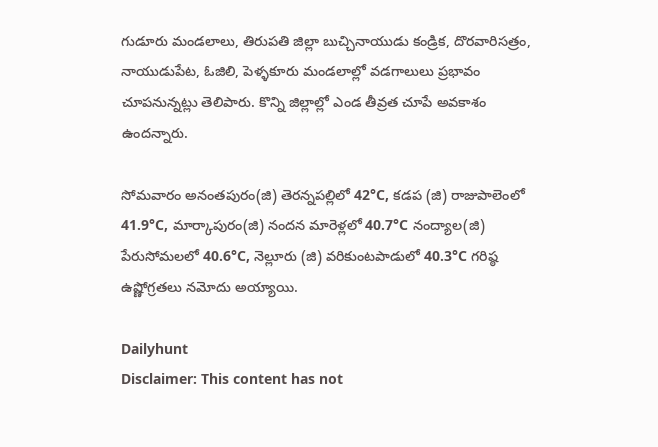గుడూరు మండలాలు, తిరుపతి జిల్లా బుచ్చినాయుడు కండ్రిక, దొరవారిసత్రం, నాయుడుపేట, ఓజిలి, పెళ్ళకూరు మండలాల్లో వడగాలులు ప్రభావం చూపనున్నట్లు తెలిపారు. కొన్ని జిల్లాల్లో ఎండ తీవ్రత చూపే అవకాశం ఉందన్నారు.

సోమవారం అనంతపురం(జి) తెరన్నపల్లిలో 42°C, కడప (జి) రాజుపాలెంలో 41.9°C, మార్కాపురం(జి) నందన మారెళ్లలో 40.7°C నంద్యాల(జి) పేరుసోమలలో 40.6°C, నెల్లూరు (జి) వరికుంటపాడులో 40.3°C గరిష్ఠ ఉష్ణోగ్రతలు నమోదు అయ్యాయి.

Dailyhunt
Disclaimer: This content has not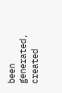been generated, created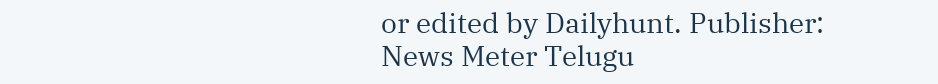or edited by Dailyhunt. Publisher: News Meter Telugu